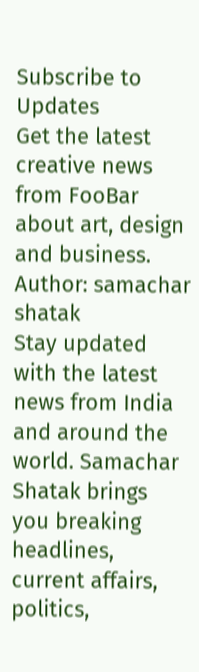Subscribe to Updates
Get the latest creative news from FooBar about art, design and business.
Author: samachar shatak
Stay updated with the latest news from India and around the world. Samachar Shatak brings you breaking headlines, current affairs, politics,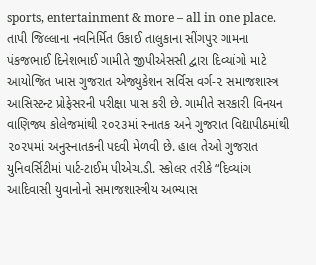sports, entertainment & more – all in one place.
તાપી જિલ્લાના નવનિર્મિત ઉકાઈ તાલુકાના સીંગપુર ગામના પંકજભાઈ દિનેશભાઈ ગામીતે જીપીએસસી દ્વારા દિવ્યાંગો માટે આયોજિત ખાસ ગુજરાત એજ્યુકેશન સર્વિસ વર્ગ-૨ સમાજશાસ્ત્ર આસિસ્ટન્ટ પ્રોફેસરની પરીક્ષા પાસ કરી છે. ગામીતે સરકારી વિનયન વાણિજ્ય કોલેજમાંથી ૨૦૨૩માં સ્નાતક અને ગુજરાત વિદ્યાપીઠમાંથી ૨૦૨૫માં અનુસ્નાતકની પદવી મેળવી છે. હાલ તેઓ ગુજરાત યુનિવર્સિટીમાં પાર્ટ-ટાઈમ પીએચ.ડી. સ્કોલર તરીકે “દિવ્યાંગ આદિવાસી યુવાનોનો સમાજશાસ્ત્રીય અભ્યાસ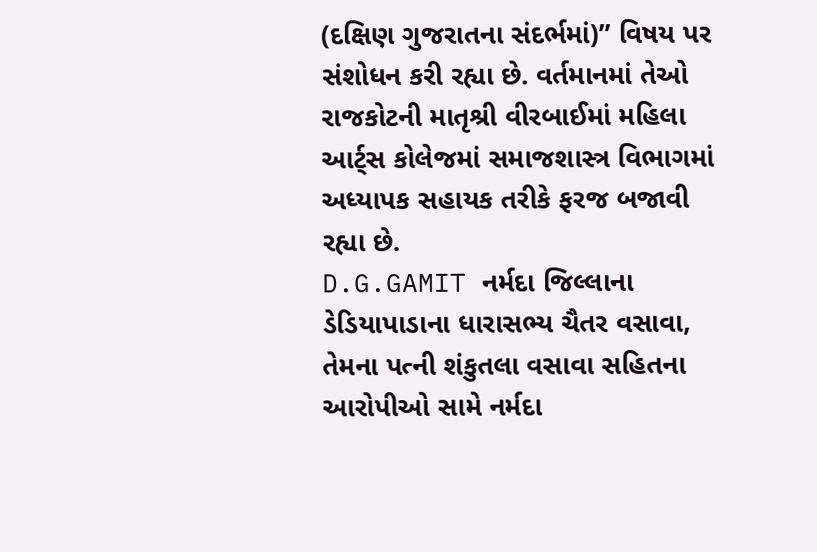(દક્ષિણ ગુજરાતના સંદર્ભમાં)” વિષય પર સંશોધન કરી રહ્યા છે. વર્તમાનમાં તેઓ રાજકોટની માતૃશ્રી વીરબાઈમાં મહિલા આર્ટ્સ કોલેજમાં સમાજશાસ્ત્ર વિભાગમાં અધ્યાપક સહાયક તરીકે ફરજ બજાવી રહ્યા છે.
D.G.GAMIT નર્મદા જિલ્લાના ડેડિયાપાડાના ધારાસભ્ય ચૈતર વસાવા, તેમના પત્ની શંકુતલા વસાવા સહિતના આરોપીઓ સામે નર્મદા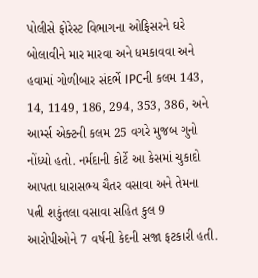પોલીસે ફોરેસ્ટ વિભાગના ઓફિસરને ઘરે બોલાવીને માર મારવા અને ધમકાવવા અને હવામાં ગોળીબાર સંદર્ભે IPCની કલમ 143, 14, 1149, 186, 294, 353, 386, અને આર્મ્સ એક્ટની કલમ 25 વગરે મુજબ ગુનો નોંધ્યો હતો. નર્મદાની કોર્ટે આ કેસમાં ચુકાદો આપતા ધારાસભ્ય ચૈતર વસાવા અને તેમના પત્ની શકુંતલા વસાવા સહિત કુલ 9 આરોપીઓને 7 વર્ષની કેદની સજા ફટકારી હતી.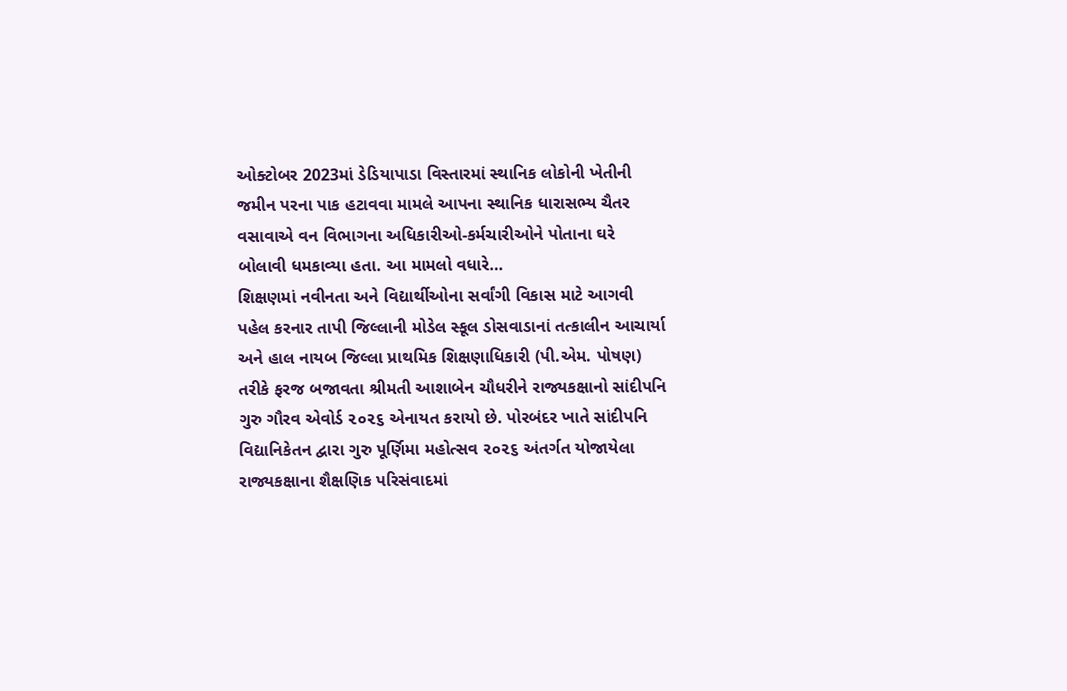ઓક્ટોબર 2023માં ડેડિયાપાડા વિસ્તારમાં સ્થાનિક લોકોની ખેતીની જમીન પરના પાક હટાવવા મામલે આપના સ્થાનિક ધારાસભ્ય ચૈતર વસાવાએ વન વિભાગના અધિકારીઓ-કર્મચારીઓને પોતાના ઘરે બોલાવી ધમકાવ્યા હતા. આ મામલો વધારે…
શિક્ષણમાં નવીનતા અને વિદ્યાર્થીઓના સર્વાંગી વિકાસ માટે આગવી પહેલ કરનાર તાપી જિલ્લાની મોડેલ સ્કૂલ ડોસવાડાનાં તત્કાલીન આચાર્યા અને હાલ નાયબ જિલ્લા પ્રાથમિક શિક્ષણાધિકારી (પી.એમ. પોષણ) તરીકે ફરજ બજાવતા શ્રીમતી આશાબેન ચૌધરીને રાજ્યકક્ષાનો સાંદીપનિ ગુરુ ગૌરવ એવોર્ડ ૨૦૨૬ એનાયત કરાયો છે. પોરબંદર ખાતે સાંદીપનિ વિદ્યાનિકેતન દ્વારા ગુરુ પૂર્ણિમા મહોત્સવ ૨૦૨૬ અંતર્ગત યોજાયેલા રાજ્યકક્ષાના શૈક્ષણિક પરિસંવાદમાં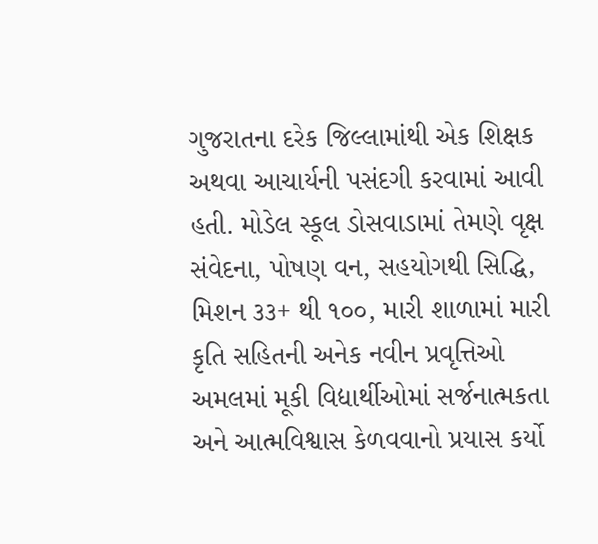ગુજરાતના દરેક જિલ્લામાંથી એક શિક્ષક અથવા આચાર્યની પસંદગી કરવામાં આવી હતી. મોડેલ સ્કૂલ ડોસવાડામાં તેમણે વૃક્ષ સંવેદના, પોષણ વન, સહયોગથી સિદ્ધિ, મિશન ૩૩+ થી ૧૦૦, મારી શાળામાં મારી કૃતિ સહિતની અનેક નવીન પ્રવૃત્તિઓ અમલમાં મૂકી વિદ્યાર્થીઓમાં સર્જનાત્મકતા અને આત્મવિશ્વાસ કેળવવાનો પ્રયાસ કર્યો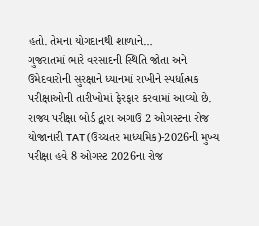હતો. તેમના યોગદાનથી શાળાને…
ગુજરાતમાં ભારે વરસાદની સ્થિતિ જોતા અને ઉમેદવારોની સુરક્ષાને ધ્યાનમાં રાખીને સ્પર્ધાત્મક પરીક્ષાઓની તારીખોમાં ફેરફાર કરવામાં આવ્યો છે. રાજ્ય પરીક્ષા બોર્ડ દ્વારા અગાઉ 2 ઓગસ્ટના રોજ યોજાનારી TAT (ઉચ્ચતર માધ્યમિક)-2026ની મુખ્ય પરીક્ષા હવે 8 ઓગસ્ટ 2026ના રોજ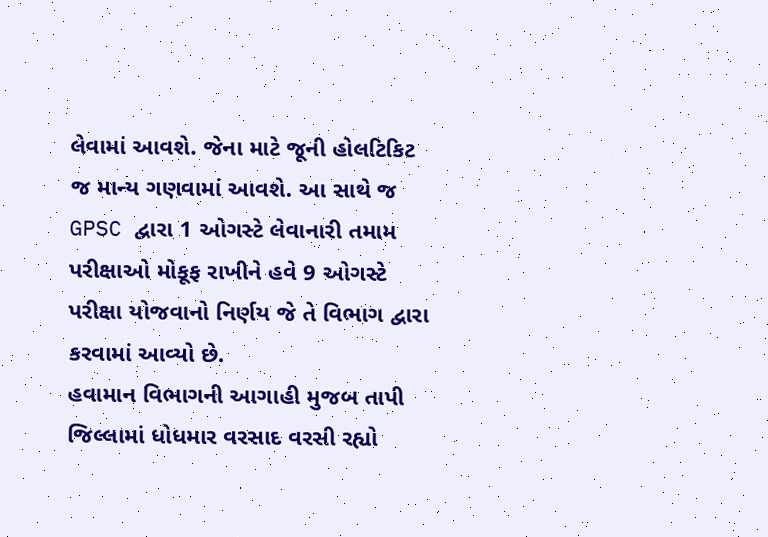લેવામાં આવશે. જેના માટે જૂની હોલટિકિટ જ માન્ય ગણવામાં આવશે. આ સાથે જ GPSC દ્વારા 1 ઓગસ્ટે લેવાનારી તમામ પરીક્ષાઓ મોકૂફ રાખીને હવે 9 ઓગસ્ટે પરીક્ષા યોજવાનો નિર્ણય જે તે વિભાગ દ્વારા કરવામાં આવ્યો છે.
હવામાન વિભાગની આગાહી મુજબ તાપી જિલ્લામાં ધોધમાર વરસાદ વરસી રહ્યો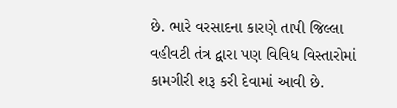છે. ભારે વરસાદના કારણે તાપી જિલ્લા વહીવટી તંત્ર દ્વારા પણ વિવિધ વિસ્તારોમાં કામગીરી શરૂ કરી દેવામાં આવી છે.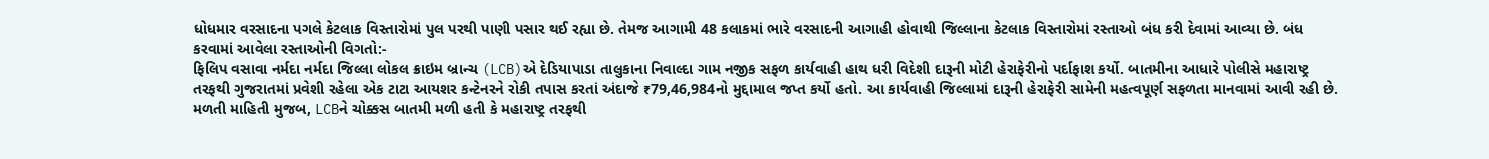ધોધમાર વરસાદના પગલે કેટલાક વિસ્તારોમાં પુલ પરથી પાણી પસાર થઈ રહ્યા છે. તેમજ આગામી 48 કલાકમાં ભારે વરસાદની આગાહી હોવાથી જિલ્લાના કેટલાક વિસ્તારોમાં રસ્તાઓ બંધ કરી દેવામાં આવ્યા છે. બંધ કરવામાં આવેલા રસ્તાઓની વિગતો:-
ફિલિપ વસાવા નર્મદા નર્મદા જિલ્લા લોકલ ક્રાઇમ બ્રાન્ચ (LCB)એ દેડિયાપાડા તાલુકાના નિવાલ્દા ગામ નજીક સફળ કાર્યવાહી હાથ ધરી વિદેશી દારૂની મોટી હેરાફેરીનો પર્દાફાશ કર્યો. બાતમીના આધારે પોલીસે મહારાષ્ટ્ર તરફથી ગુજરાતમાં પ્રવેશી રહેલા એક ટાટા આયશર કન્ટેનરને રોકી તપાસ કરતાં અંદાજે ₹79,46,984નો મુદ્દામાલ જપ્ત કર્યો હતો. આ કાર્યવાહી જિલ્લામાં દારૂની હેરાફેરી સામેની મહત્વપૂર્ણ સફળતા માનવામાં આવી રહી છે. મળતી માહિતી મુજબ, LCBને ચોક્કસ બાતમી મળી હતી કે મહારાષ્ટ્ર તરફથી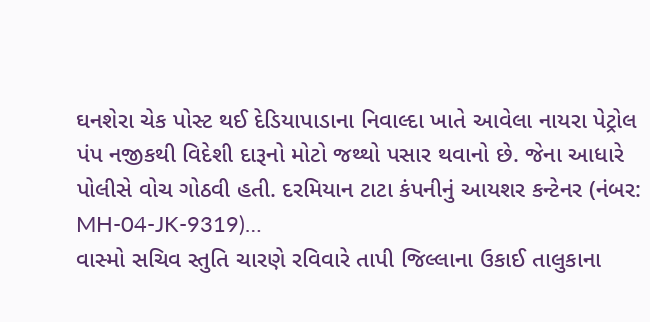ઘનશેરા ચેક પોસ્ટ થઈ દેડિયાપાડાના નિવાલ્દા ખાતે આવેલા નાયરા પેટ્રોલ પંપ નજીકથી વિદેશી દારૂનો મોટો જથ્થો પસાર થવાનો છે. જેના આધારે પોલીસે વોચ ગોઠવી હતી. દરમિયાન ટાટા કંપનીનું આયશર કન્ટેનર (નંબર: MH-04-JK-9319)…
વાસ્મો સચિવ સ્તુતિ ચારણે રવિવારે તાપી જિલ્લાના ઉકાઈ તાલુકાના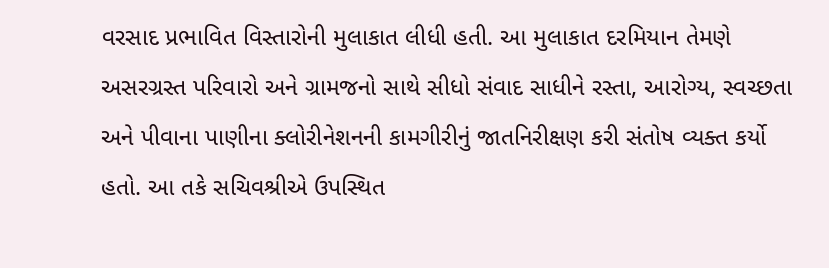વરસાદ પ્રભાવિત વિસ્તારોની મુલાકાત લીધી હતી. આ મુલાકાત દરમિયાન તેમણે અસરગ્રસ્ત પરિવારો અને ગ્રામજનો સાથે સીધો સંવાદ સાધીને રસ્તા, આરોગ્ય, સ્વચ્છતા અને પીવાના પાણીના ક્લોરીનેશનની કામગીરીનું જાતનિરીક્ષણ કરી સંતોષ વ્યક્ત કર્યો હતો. આ તકે સચિવશ્રીએ ઉપસ્થિત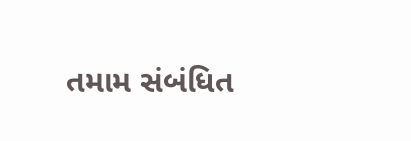તમામ સંબંધિત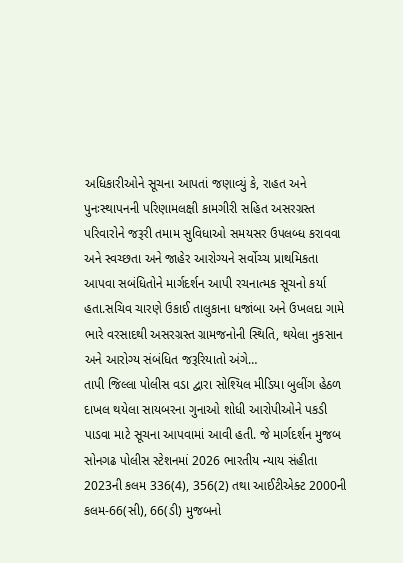અધિકારીઓને સૂચના આપતાં જણાવ્યું કે, રાહત અને પુનઃસ્થાપનની પરિણામલક્ષી કામગીરી સહિત અસરગ્રસ્ત પરિવારોને જરૂરી તમામ સુવિધાઓ સમયસર ઉપલબ્ધ કરાવવા અને સ્વચ્છતા અને જાહેર આરોગ્યને સર્વોચ્ચ પ્રાથમિકતા આપવા સબંધિતોને માર્ગદર્શન આપી રચનાત્મક સૂચનો કર્યા હતા.સચિવ ચારણે ઉકાઈ તાલુકાના ધજાંબા અને ઉખલદા ગામે ભારે વરસાદથી અસરગ્રસ્ત ગ્રામજનોની સ્થિતિ, થયેલા નુકસાન અને આરોગ્ય સંબંધિત જરૂરિયાતો અંગે…
તાપી જિલ્લા પોલીસ વડા દ્વારા સોશ્યિલ મીડિયા બુલીંગ હેઠળ દાખલ થયેલા સાયબરના ગુનાઓ શોધી આરોપીઓને પકડી પાડવા માટે સૂચના આપવામાં આવી હતી. જે માર્ગદર્શન મુજબ સોનગઢ પોલીસ સ્ટેશનમાં 2026 ભારતીય ન્યાય સંહીતા 2023ની કલમ 336(4), 356(2) તથા આઈટીએક્ટ 2000ની કલમ-66(સી), 66(ડી) મુજબનો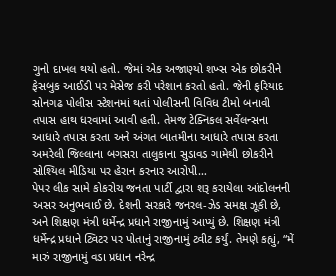ગુનો દાખલ થયો હતો. જેમાં એક અજાણ્યો શખ્સ એક છોકરીને ફેસબુક આઈડી પર મેસેજ કરી પરેશાન કરતો હતો. જેની ફરિયાદ સોનગઢ પોલીસ સ્ટેશનમાં થતાં પોલીસની વિવિધ ટીમો બનાવી તપાસ હાથ ધરવામાં આવી હતી. તેમજ ટેક્નિકલ સર્વેલન્સના આધારે તપાસ કરતા અને અંગત બાતમીના આધારે તપાસ કરતા અમરેલી જિલ્લાના બગસરા તાલુકાના સુડાવડ ગામેથી છોકરીને સોશ્યિલ મીડિયા પર હેરાન કરનાર આરોપી…
પેપર લીક સામે કોકરોચ જનતા પાર્ટી દ્વારા શરૂ કરાયેલા આંદોલનની અસર અનુભવાઈ છે. દેશની સરકારે જનરલ-ઝેડ સમક્ષ ઝૂકી છે, અને શિક્ષણ મંત્રી ધર્મેન્દ્ર પ્રધાને રાજીનામું આપ્યું છે. શિક્ષણ મંત્રી ધર્મેન્દ્ર પ્રધાને ટ્વિટર પર પોતાનું રાજીનામું ટ્વીટ કર્યું. તેમણે કહ્યું, “મેં મારું રાજીનામું વડા પ્રધાન નરેન્દ્ર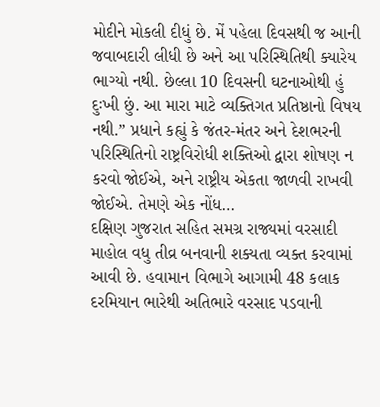મોદીને મોકલી દીધું છે. મેં પહેલા દિવસથી જ આની જવાબદારી લીધી છે અને આ પરિસ્થિતિથી ક્યારેય ભાગ્યો નથી. છેલ્લા 10 દિવસની ઘટનાઓથી હું દુઃખી છું. આ મારા માટે વ્યક્તિગત પ્રતિષ્ઠાનો વિષય નથી.” પ્રધાને કહ્યું કે જંતર-મંતર અને દેશભરની પરિસ્થિતિનો રાષ્ટ્રવિરોધી શક્તિઓ દ્વારા શોષણ ન કરવો જોઈએ, અને રાષ્ટ્રીય એકતા જાળવી રાખવી જોઈએ. તેમણે એક નોંધ…
દક્ષિણ ગુજરાત સહિત સમગ્ર રાજ્યમાં વરસાદી માહોલ વધુ તીવ્ર બનવાની શક્યતા વ્યક્ત કરવામાં આવી છે. હવામાન વિભાગે આગામી 48 કલાક દરમિયાન ભારેથી અતિભારે વરસાદ પડવાની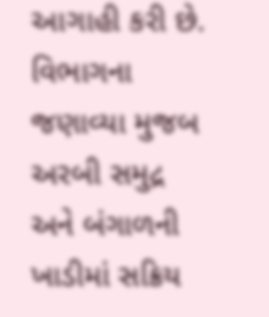આગાહી કરી છે. વિભાગના જણાવ્યા મુજબ અરબી સમુદ્ર અને બંગાળની ખાડીમાં સક્રિય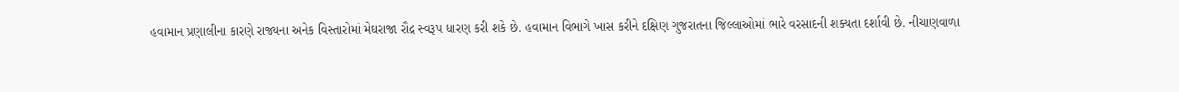હવામાન પ્રણાલીના કારણે રાજ્યના અનેક વિસ્તારોમાં મેઘરાજા રૌદ્ર સ્વરૂપ ધારણ કરી શકે છે. હવામાન વિભાગે ખાસ કરીને દક્ષિણ ગુજરાતના જિલ્લાઓમાં ભારે વરસાદની શક્યતા દર્શાવી છે. નીચાણવાળા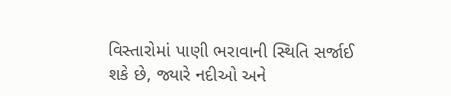વિસ્તારોમાં પાણી ભરાવાની સ્થિતિ સર્જાઈ શકે છે, જ્યારે નદીઓ અને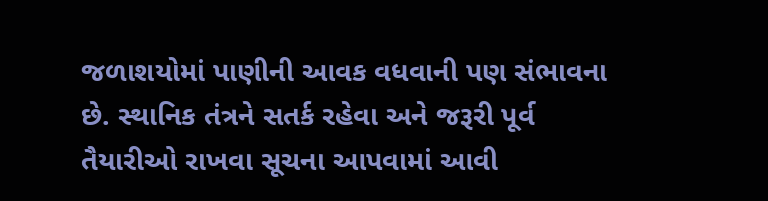જળાશયોમાં પાણીની આવક વધવાની પણ સંભાવના છે. સ્થાનિક તંત્રને સતર્ક રહેવા અને જરૂરી પૂર્વ તૈયારીઓ રાખવા સૂચના આપવામાં આવી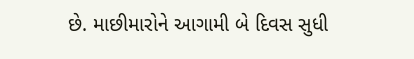છે. માછીમારોને આગામી બે દિવસ સુધી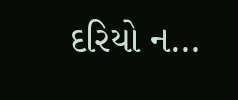દરિયો ન…